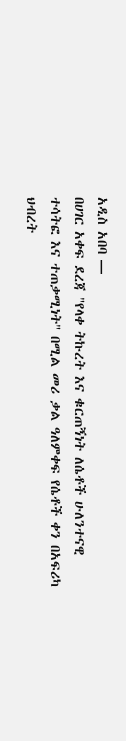አዲስ አበባ —
በሀገር አቀፍ ደረጃ "የላቀ ትኩረት እና ቁርጠኝነት ለሴቶች ሁለንተናዊ ተሳትፎ እና ተጠቃሚነት" በሚል መሪ ቃል ዓለምቀፍ የሴቶች ቀን በአፍሪካ ህብረት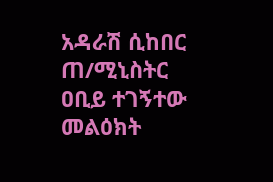አዳራሽ ሲከበር ጠ/ሚኒስትር ዐቢይ ተገኝተው መልዕክት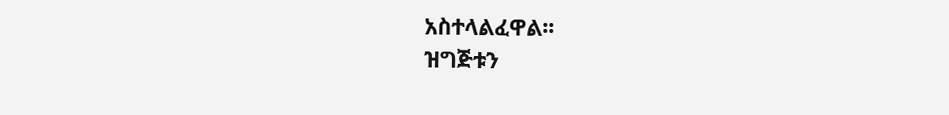አስተላልፈዋል፡፡
ዝግጅቱን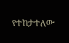የተከታተለው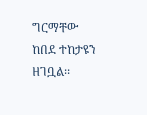ግርማቸው ከበደ ተከታዩን ዘገቧል፡፡